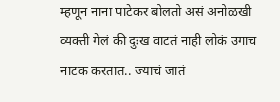म्हणून नाना पाटेकर बोलतो असं अनोळखी व्यक्ती गेलं की दुःख वाटतं नाही लोकं उगाच नाटक करतात.. ज्याचं जातं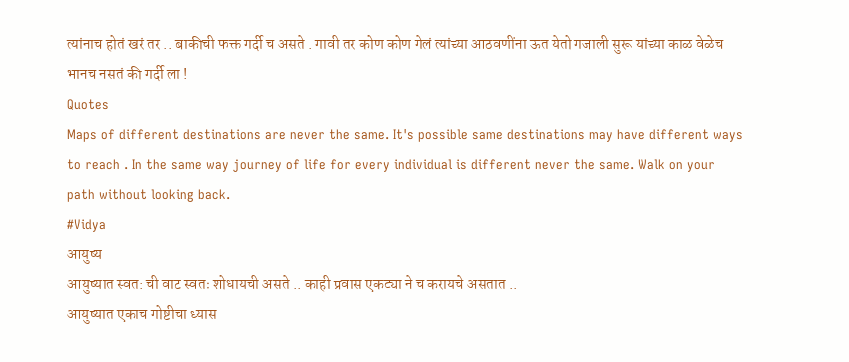त्यांनाच होतं खरं तर .. बाकीची फक्त गर्दी च असते . गावी तर कोण कोण गेलं त्यांच्या आठवणींना ऊत येतो गजाली सुरू यांच्या काळ वेळेच भानच नसतं की गर्दी ला !
Quotes
Maps of different destinations are never the same. It's possible same destinations may have different ways to reach . In the same way journey of life for every individual is different never the same. Walk on your path without looking back.
#Vidya
आयुष्य
आयुष्यात स्वत: ची वाट स्वतः शोधायची असते .. काही प्रवास एकट्या ने च करायचे असतात ..
आयुष्यात एकाच गोष्टीचा ध्यास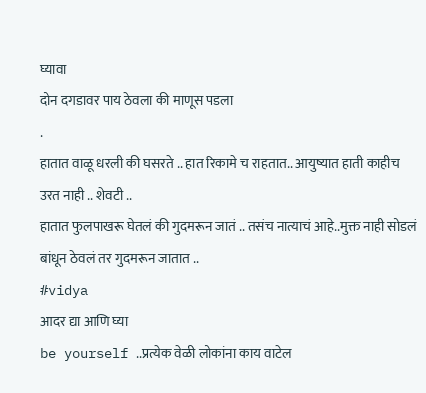घ्यावा
दोन दगडावर पाय ठेवला की माणूस पडला
.
हातात वाळू धरली की घसरते .. हात रिकामे च राहतात.. आयुष्यात हाती काहीच उरत नाही .. शेवटी ..
हातात फुलपाखरू घेतलं की गुदमरून जातं .. तसंच नात्याचं आहे..मुक्त नाही सोडलं बांधून ठेवलं तर गुदमरून जातात ..
#vidya
आदर द्या आणि घ्या
be yourself ..प्रत्येक वेळी लोकांना काय वाटेल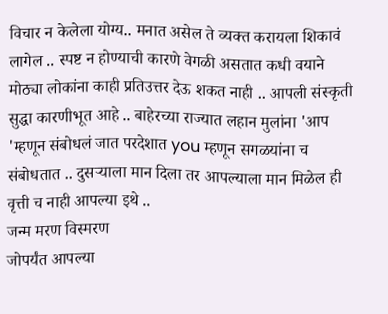विचार न केलेला योग्य.. मनात असेल ते व्यक्त करायला शिकावं लागेल .. स्पष्ट न होण्याची कारणे वेगळी असतात कधी वयाने मोठ्या लोकांना काही प्रतिउत्तर देऊ शकत नाही .. आपली संस्कृती सुद्धा कारणीभूत आहे .. बाहेरच्या राज्यात लहान मुलांना 'आप 'म्हणून संबोधलं जात परदेशात you म्हणून सगळयांना च संबोधतात .. दुसऱ्याला मान दिला तर आपल्याला मान मिळेल ही वृत्ती च नाही आपल्या इथे ..
जन्म मरण विस्मरण
जोपर्यंत आपल्या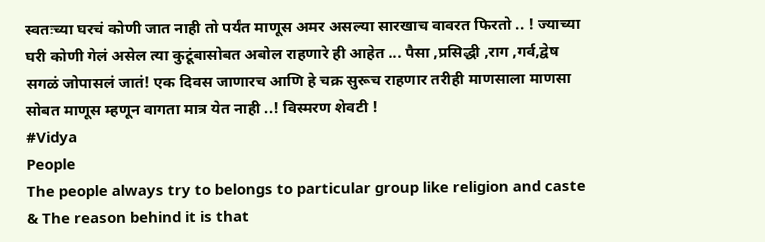स्वतःच्या घरचं कोणी जात नाही तो पर्यंत माणूस अमर असल्या सारखाच वावरत फिरतो .. ! ज्याच्या घरी कोणी गेलं असेल त्या कुटूंबासोबत अबोल राहणारे ही आहेत ... पैसा ,प्रसिद्धी ,राग ,गर्व,द्वेष सगळं जोपासलं जातं! एक दिवस जाणारच आणि हे चक्र सुरूच राहणार तरीही माणसाला माणसा सोबत माणूस म्हणून वागता मात्र येत नाही ..! विस्मरण शेवटी !
#Vidya
People
The people always try to belongs to particular group like religion and caste
& The reason behind it is that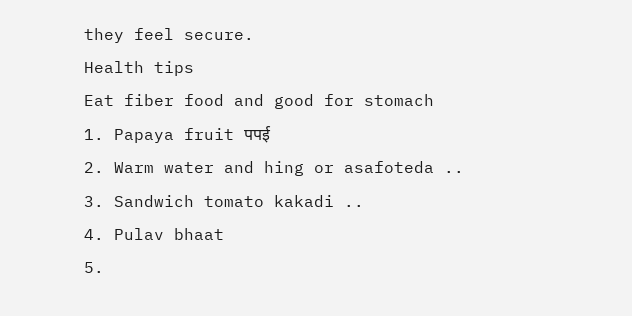they feel secure.
Health tips
Eat fiber food and good for stomach
1. Papaya fruit पपई
2. Warm water and hing or asafoteda ..
3. Sandwich tomato kakadi ..
4. Pulav bhaat
5.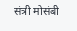संत्री मोसंबी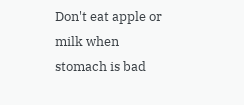Don't eat apple or milk when stomach is bad